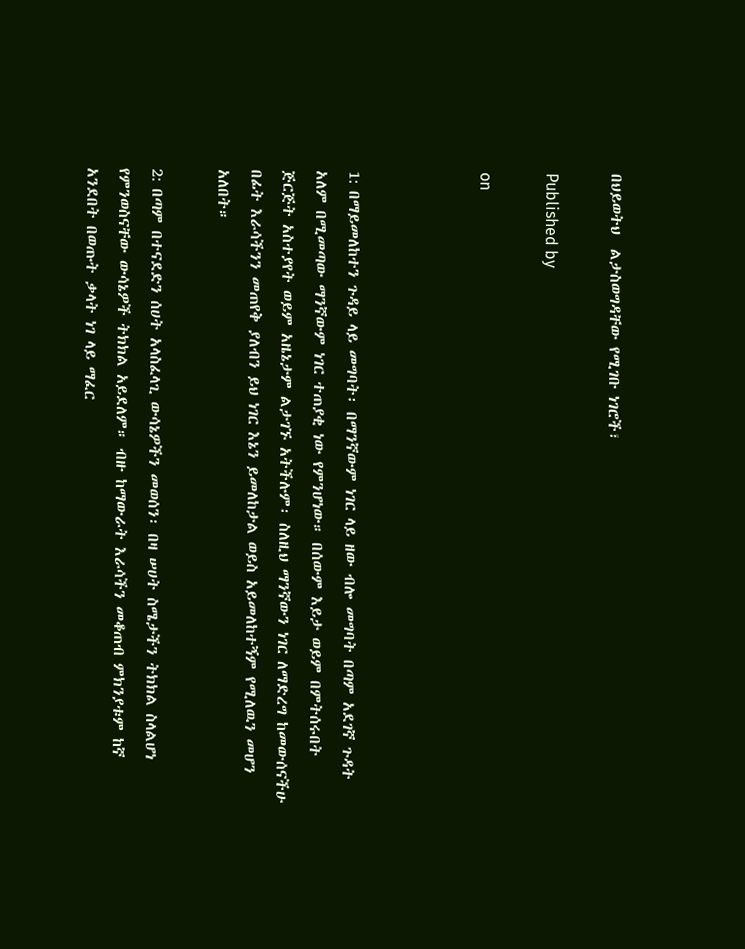በህይወትህ  ልታስወግዳቸው የሚገቡ ነገሮች፣

Published by

on



1: በማይመለከተን ጉዳይ ላይ መግባት፡ በማንኛውም ነገር ላይ ዘው ብሎ መግባት በጣም አደገኛ ጉዳት አለም በሚመጣው ማንኛውም ነገር ተጠያቂ ነው የምንሆነው። በሰውም እይታ ወይም በምትሰሩበት ጅርጅት አስተያየት ወይም አዜኔታም ልታገኙ አትችሉም፡ ስለዚህ ማንኛውን ነገር ለማድረግ ከመውሰናችሁ በፊት እራሳችንን መጠየቅ ያለብን ይህ ነገር እኔን ይመለከታል ወይስ አይመለከተኝም የሚለዉን መሆን አለበት።

2: በጣም በተናደድን ሰሀት አላስፈላጊ ውሳኔዎችን መወሰን፡ በዛ ሠሀት ስሜታችን ትክክል ስላልሆነ የምንወስናቸው ውሳኔዎች ትክክል አይደለም። ብዙ ከማውራት እራሳችን መቆጠብ ምክንያቱም ከኛ አንደበት በወጡት ቃላት ነገ ላይ ማፈር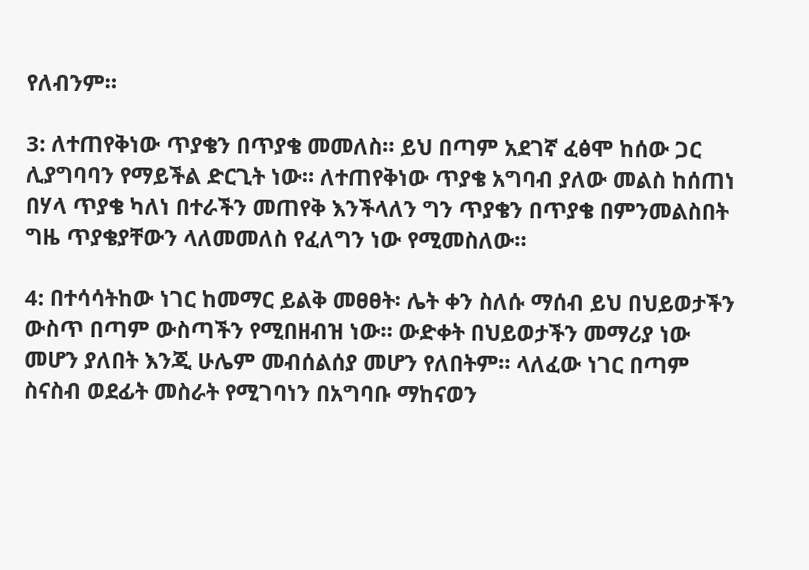የለብንም።

3: ለተጠየቅነው ጥያቄን በጥያቄ መመለስ። ይህ በጣም አደገኛ ፈፅሞ ከሰው ጋር ሊያግባባን የማይችል ድርጊት ነው። ለተጠየቅነው ጥያቄ አግባብ ያለው መልስ ከሰጠነ በሃላ ጥያቄ ካለነ በተራችን መጠየቅ እንችላለን ግን ጥያቄን በጥያቄ በምንመልስበት ግዜ ጥያቄያቸውን ላለመመለስ የፈለግን ነው የሚመስለው።

4: በተሳሳትከው ነገር ከመማር ይልቅ መፀፀት፡ ሌት ቀን ስለሱ ማሰብ ይህ በህይወታችን ውስጥ በጣም ውስጣችን የሚበዘብዝ ነው። ውድቀት በህይወታችን መማሪያ ነው መሆን ያለበት እንጂ ሁሌም መብሰልሰያ መሆን የለበትም። ላለፈው ነገር በጣም ስናስብ ወደፊት መስራት የሚገባነን በአግባቡ ማከናወን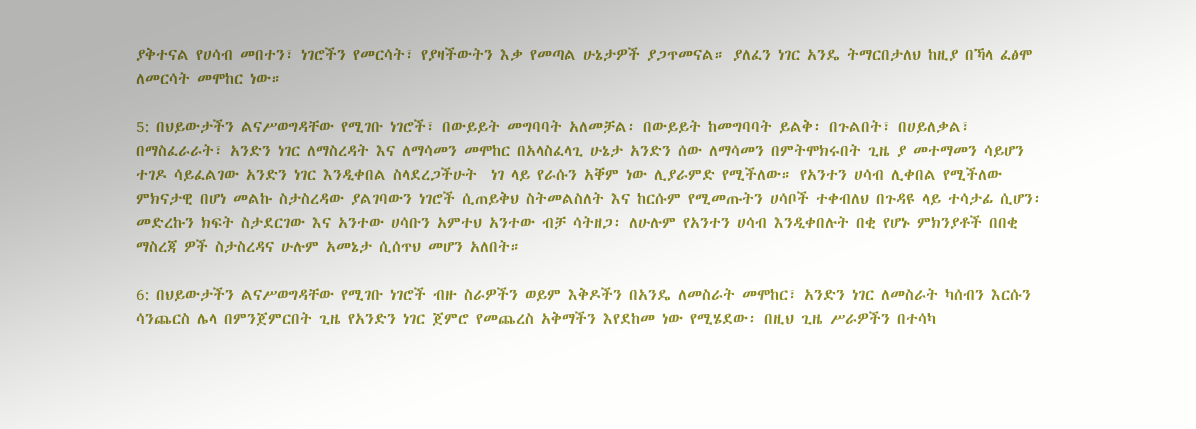ያቅተናል የሀሳብ መበተን፣ ነገሮችን የመርሳት፣ የያዛችውትን እቃ የመጣል ሁኔታዎች ያጋጥመናል። ያለፈን ነገር አንዴ ትማርበታለህ ከዚያ በኻላ ፈፅሞ ለመርሳት መሞከር ነው።

5: በህይውታችን ልናሥወግዳቸው የሚገቡ ነገሮች፣ በውይይት መግባባት አለመቻል፡ በውይይት ከመግባባት ይልቅ፡ በጉልበት፣ በሀይለቃል፣ በማስፈራራት፣ አንድን ነገር ለማስረዳት እና ለማሳመን መሞከር በአላስፈላጊ ሁኔታ አንድን ሰው ለማሳመን በምትሞክሩበት ጊዜ ያ መተማመን ሳይሆን ተገዶ ሳይፈልገው አንድን ነገር እንዲቀበል ስላደረጋችሁት  ነገ ላይ የራሱን አቐም ነው ሊያራምድ የሚችለው። የአንተን ሀሳብ ሊቀበል የሚችለው ምክናታዊ በሆነ መልኩ ስታስረዳው ያልገባውን ነገሮች ሲጠይቅህ ስትመልስለት እና ከርሱም የሚመጡትን ሀሳቦች ተቀብለህ በጉዳዩ ላይ ተሳታፊ ሲሆን፡ መድረኩን ክፍት ስታደርገው እና አንተው ሀሳቡን አምተህ አንተው ብቻ ሳትዘጋ፡ ለሁሉም የአንተን ሀሳብ እንዲቀበሉት በቂ የሆኑ ምክንያቶች በበቂ ማስረጃ ዎች ስታስረዳና ሁሉም አመኔታ ሲሰጥህ መሆን አለበት።

6: በህይውታችን ልናሥወግዳቸው የሚገቡ ነገሮች ብዙ ስራዎችን ወይም እቅዶችን በአንዴ ለመስራት መሞከር፣ አንድን ነገር ለመስራት ካሰብን እርሱን ሳንጨርስ ሌላ በምንጀምርበት ጊዜ የአንድን ነገር ጀምሮ የመጨረስ አቅማችን እየደከመ ነው የሚሄደው፡ በዚህ ጊዜ ሥራዎችን በተሳካ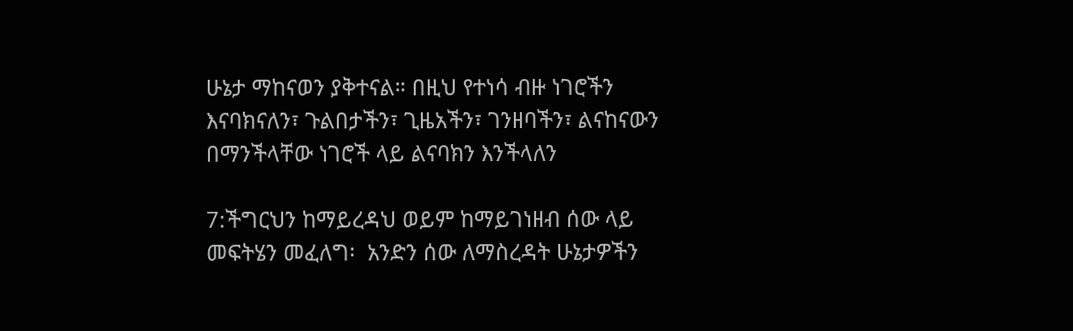ሁኔታ ማከናወን ያቅተናል። በዚህ የተነሳ ብዙ ነገሮችን እናባክናለን፣ ጉልበታችን፣ ጊዜአችን፣ ገንዘባችን፣ ልናከናውን በማንችላቸው ነገሮች ላይ ልናባክን እንችላለን

7:ችግርህን ከማይረዳህ ወይም ከማይገነዘብ ሰው ላይ
መፍትሄን መፈለግ፡  አንድን ሰው ለማስረዳት ሁኔታዎችን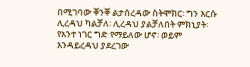በሚገባው ቐንቐ ልታስረዳው ስትሞክር፡ ግን እርሱ ሊረዳህ ካልቻለ፡ ሊረዳህ ያልቻለበት ምክኒያት፡ የአንተ ነገር ግድ የማይለው ሆኖ፡ ወይም እንዳይረዳህ ያደረገው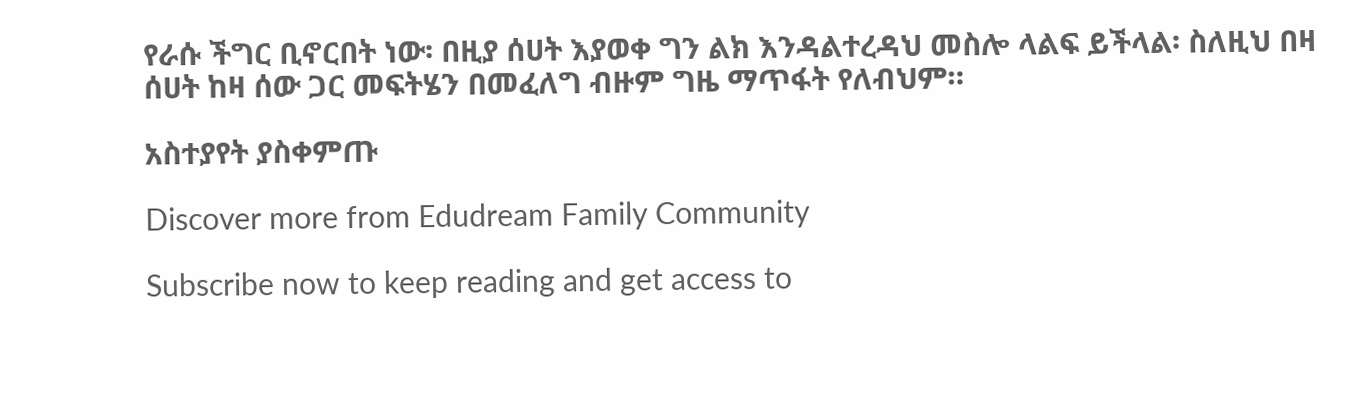የራሱ ችግር ቢኖርበት ነው፡ በዚያ ሰሀት እያወቀ ግን ልክ እንዳልተረዳህ መስሎ ላልፍ ይችላል፡ ስለዚህ በዛ ሰሀት ከዛ ሰው ጋር መፍትሄን በመፈለግ ብዙም ግዜ ማጥፋት የለብህም።

አስተያየት ያስቀምጡ

Discover more from Edudream Family Community

Subscribe now to keep reading and get access to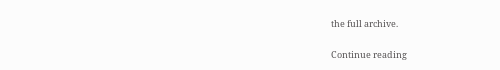the full archive.

Continue reading